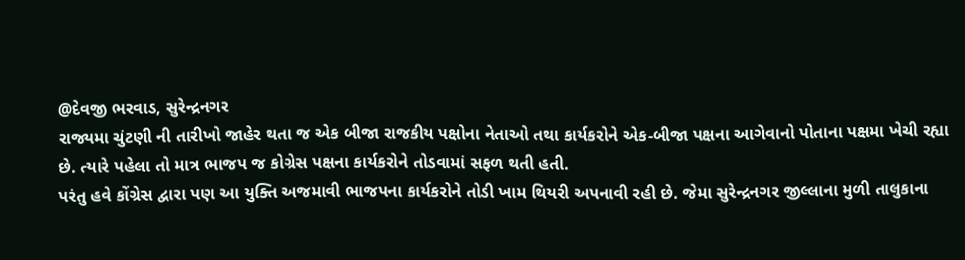@દેવજી ભરવાડ, સુરેન્દ્રનગર
રાજ્યમા ચુંટણી ની તારીખો જાહેર થતા જ એક બીજા રાજકીય પક્ષોના નેતાઓ તથા કાર્યકરોને એક-બીજા પક્ષના આગેવાનો પોતાના પક્ષમા ખેચી રહ્યા છે. ત્યારે પહેલા તો માત્ર ભાજપ જ કોગ્રેસ પક્ષના કાર્યકરોને તોડવામાં સફળ થતી હતી.
પરંતુ હવે કોંગ્રેસ દ્વારા પણ આ યુક્તિ અજમાવી ભાજપના કાર્યકરોને તોડી ખામ થિયરી અપનાવી રહી છે. જેમા સુરેન્દ્રનગર જીલ્લાના મુળી તાલુકાના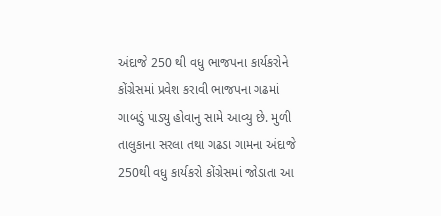અંદાજે 250 થી વધુ ભાજપના કાર્યકરોને કોંગ્રેસમાં પ્રવેશ કરાવી ભાજપના ગઢમાં ગાબડું પાડ્યુ હોવાનુ સામે આવ્યુ છે. મુળી તાલુકાના સરલા તથા ગઢડા ગામના અંદાજે 250થી વધુ કાર્યકરો કોંગ્રેસમાં જોડાતા આ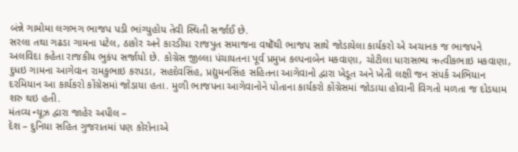બંન્ને ગામોમા લગભગ ભાજપ પડી ભાંગ્યુહોય તેવી સ્થિતી સર્જાઈ છે.
સરલા તથા ગઢડા ગામના પટેલ, ઠાકોર અને કારડીયા રાજપુત સમાજના વષોઁથી ભાજપ સાથે જોડાયેલા કાર્યકરો એ અચાનક જ ભાજપને અલવિદા કહેતા રાજકીય ભુકંપ સર્જાયો છે. કોગ્રેસ જીલ્લા પંચાયતના પૂર્વ પ્રમુખ કલ્પનાબેન મકવાણા, ચોટીલા ધારાસભ્ય ઋત્વીકભાઇ મકવાણા, દુધઇ ગામના આગેવાન રામકુભાઇ કરપડા, સહદેવસિંહ, પ્રદ્યુમનસિંહ સહિતના આગેવાનો દ્વારા ખેડૂત અને ખેતી લક્ષી જન સંપર્ક અભિયાન દરમિયાન આ કાર્યકરો કોંગ્રેસમાં જોડાયા હતા. મુળી ભાજપના આગેવાનોને પોતાના કાર્યકરો કોંગ્રેસમાં જોડાયા હોવાની વિગતો મળતા જ દોડધામ શરુ થઇ હતી.
મંતવ્ય ન્યૂઝ દ્વારા જાહેર અપીલ –
દેશ – દુનિયા સહિત ગુજરાતમાં પણ કોરોનાએ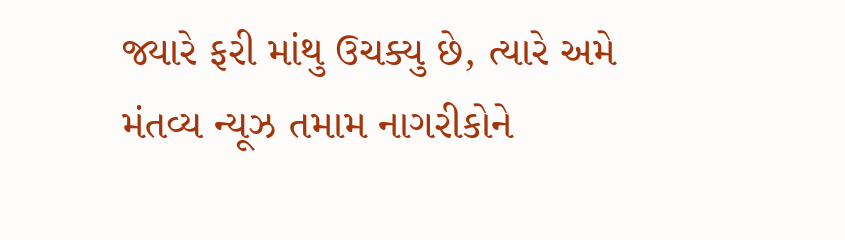જ્યારે ફરી માંથુ ઉચક્યુ છે, ત્યારે અમે મંતવ્ય ન્યૂઝ તમામ નાગરીકોને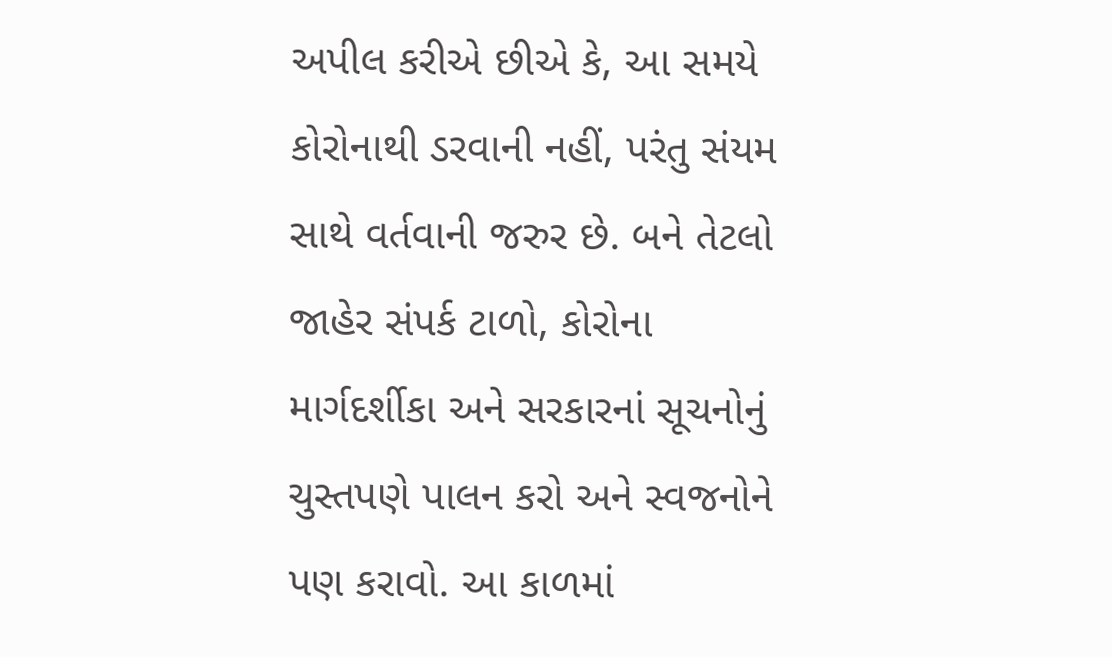અપીલ કરીએ છીએ કે, આ સમયે કોરોનાથી ડરવાની નહીં, પરંતુ સંયમ સાથે વર્તવાની જરુર છે. બને તેટલો જાહેર સંપર્ક ટાળો, કોરોના માર્ગદર્શીકા અને સરકારનાં સૂચનોનું ચુસ્તપણે પાલન કરો અને સ્વજનોને પણ કરાવો. આ કાળમાં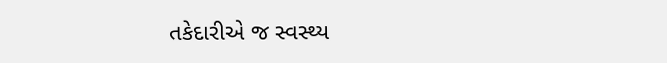તકેદારીએ જ સ્વસ્થ્ય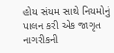હોય સંયમ સાથે નિયમોનું પાલન કરી એક જાગૃત નાગરીકની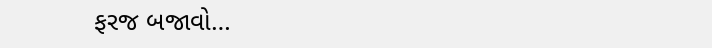ફરજ બજાવો…